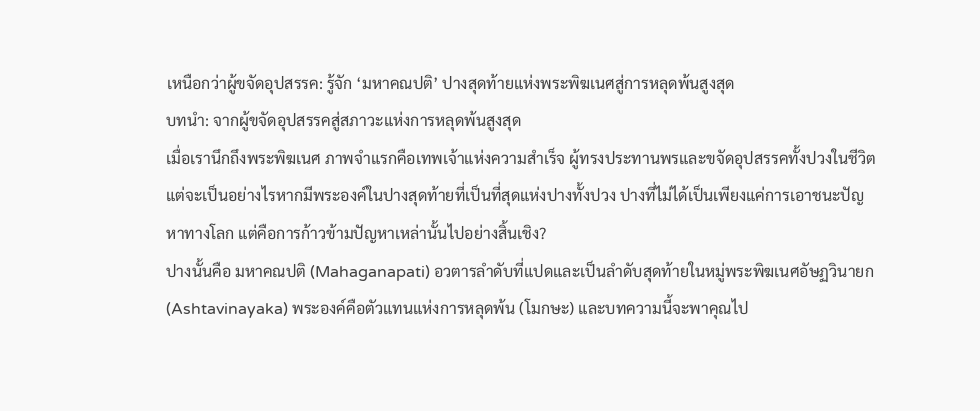เหนือกว่าผู้ขจัดอุปสรรค: รู้จัก ‘มหาคณปติ’ ปางสุดท้ายแห่งพระพิฆเนศสู่การหลุดพ้นสูงสุด
บทนำ: จากผู้ขจัดอุปสรรคสู่สภาวะแห่งการหลุดพ้นสูงสุด
เมื่อเรานึกถึงพระพิฆเนศ ภาพจำแรกคือเทพเจ้าแห่งความสำเร็จ ผู้ทรงประทานพรและขจัดอุปสรรคทั้งปวงในชีวิต แต่จะเป็นอย่างไรหากมีพระองค์ในปางสุดท้ายที่เป็นที่สุดแห่งปางทั้งปวง ปางที่ไม่ได้เป็นเพียงแค่การเอาชนะปัญหาทางโลก แต่คือการก้าวข้ามปัญหาเหล่านั้นไปอย่างสิ้นเชิง?
ปางนั้นคือ มหาคณปติ (Mahaganapati) อวตารลำดับที่แปดและเป็นลำดับสุดท้ายในหมู่พระพิฆเนศอัษฏวินายก (Ashtavinayaka) พระองค์คือตัวแทนแห่งการหลุดพ้น (โมกษะ) และบทความนี้จะพาคุณไป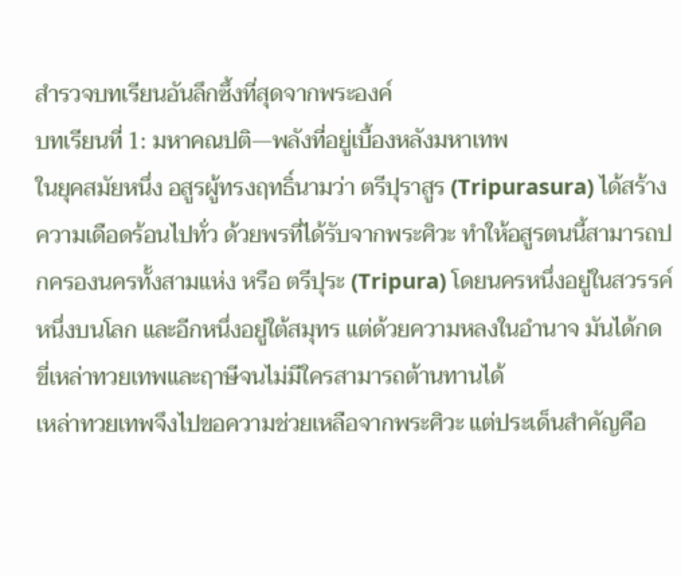สำรวจบทเรียนอันลึกซึ้งที่สุดจากพระองค์
บทเรียนที่ 1: มหาคณปติ—พลังที่อยู่เบื้องหลังมหาเทพ
ในยุคสมัยหนึ่ง อสูรผู้ทรงฤทธิ์นามว่า ตรีปุราสูร (Tripurasura) ได้สร้างความเดือดร้อนไปทั่ว ด้วยพรที่ได้รับจากพระศิวะ ทำให้อสูรตนนี้สามารถปกครองนครทั้งสามแห่ง หรือ ตรีปุระ (Tripura) โดยนครหนึ่งอยู่ในสวรรค์ หนึ่งบนโลก และอีกหนึ่งอยู่ใต้สมุทร แต่ด้วยความหลงในอำนาจ มันได้กดขี่เหล่าทวยเทพและฤาษีจนไม่มีใครสามารถต้านทานได้
เหล่าทวยเทพจึงไปขอความช่วยเหลือจากพระศิวะ แต่ประเด็นสำคัญคือ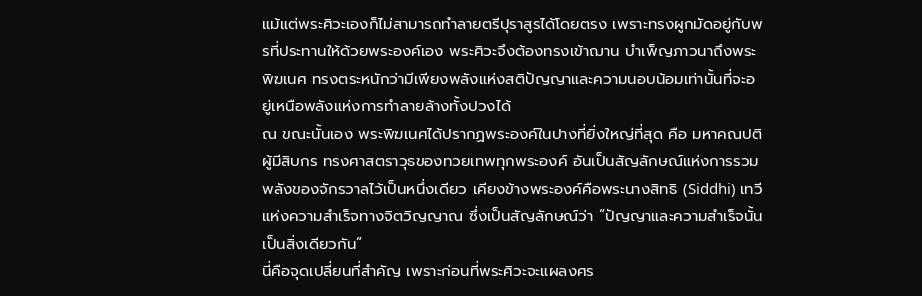แม้แต่พระศิวะเองก็ไม่สามารถทำลายตรีปุราสูรได้โดยตรง เพราะทรงผูกมัดอยู่กับพรที่ประทานให้ด้วยพระองค์เอง พระศิวะจึงต้องทรงเข้าฌาน บำเพ็ญภาวนาถึงพระพิฆเนศ ทรงตระหนักว่ามีเพียงพลังแห่งสติปัญญาและความนอบน้อมเท่านั้นที่จะอยู่เหนือพลังแห่งการทำลายล้างทั้งปวงได้
ณ ขณะนั้นเอง พระพิฆเนศได้ปรากฏพระองค์ในปางที่ยิ่งใหญ่ที่สุด คือ มหาคณปติ ผู้มีสิบกร ทรงศาสตราวุธของทวยเทพทุกพระองค์ อันเป็นสัญลักษณ์แห่งการรวมพลังของจักรวาลไว้เป็นหนึ่งเดียว เคียงข้างพระองค์คือพระนางสิทธิ (Siddhi) เทวีแห่งความสำเร็จทางจิตวิญญาณ ซึ่งเป็นสัญลักษณ์ว่า “ปัญญาและความสำเร็จนั้นเป็นสิ่งเดียวกัน”
นี่คือจุดเปลี่ยนที่สำคัญ เพราะก่อนที่พระศิวะจะแผลงศร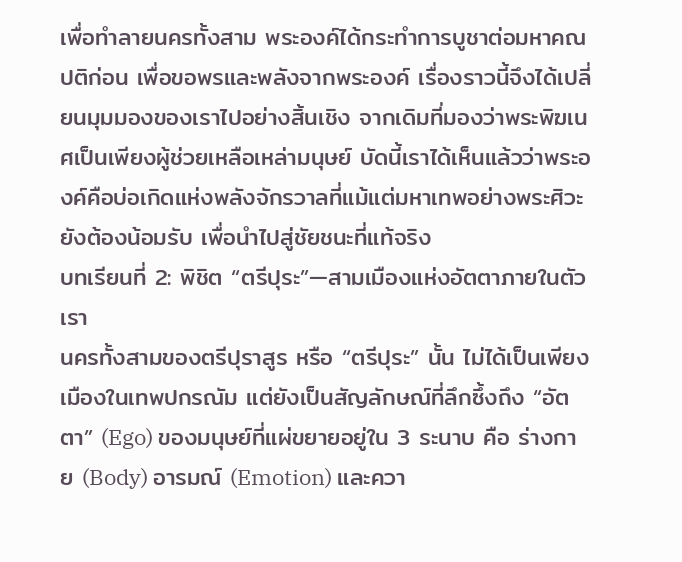เพื่อทำลายนครทั้งสาม พระองค์ได้กระทำการบูชาต่อมหาคณปติก่อน เพื่อขอพรและพลังจากพระองค์ เรื่องราวนี้จึงได้เปลี่ยนมุมมองของเราไปอย่างสิ้นเชิง จากเดิมที่มองว่าพระพิฆเนศเป็นเพียงผู้ช่วยเหลือเหล่ามนุษย์ บัดนี้เราได้เห็นแล้วว่าพระองค์คือบ่อเกิดแห่งพลังจักรวาลที่แม้แต่มหาเทพอย่างพระศิวะยังต้องน้อมรับ เพื่อนำไปสู่ชัยชนะที่แท้จริง
บทเรียนที่ 2: พิชิต “ตรีปุระ”—สามเมืองแห่งอัตตาภายในตัวเรา
นครทั้งสามของตรีปุราสูร หรือ “ตรีปุระ” นั้น ไม่ได้เป็นเพียงเมืองในเทพปกรณัม แต่ยังเป็นสัญลักษณ์ที่ลึกซึ้งถึง “อัตตา” (Ego) ของมนุษย์ที่แผ่ขยายอยู่ใน 3 ระนาบ คือ ร่างกาย (Body) อารมณ์ (Emotion) และควา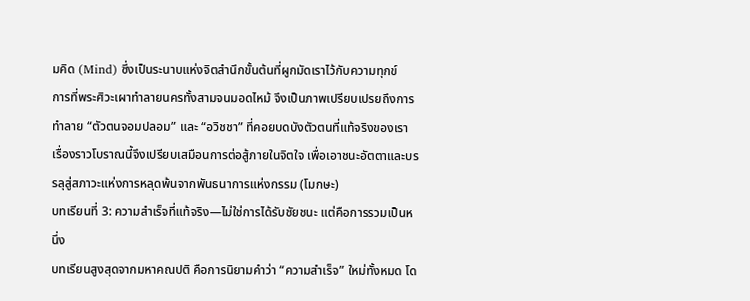มคิด (Mind) ซึ่งเป็นระนาบแห่งจิตสำนึกขั้นต้นที่ผูกมัดเราไว้กับความทุกข์
การที่พระศิวะเผาทำลายนครทั้งสามจนมอดไหม้ จึงเป็นภาพเปรียบเปรยถึงการทำลาย “ตัวตนจอมปลอม” และ “อวิชชา” ที่คอยบดบังตัวตนที่แท้จริงของเรา เรื่องราวโบราณนี้จึงเปรียบเสมือนการต่อสู้ภายในจิตใจ เพื่อเอาชนะอัตตาและบรรลุสู่สภาวะแห่งการหลุดพ้นจากพันธนาการแห่งกรรม (โมกษะ)
บทเรียนที่ 3: ความสำเร็จที่แท้จริง—ไม่ใช่การได้รับชัยชนะ แต่คือการรวมเป็นหนึ่ง
บทเรียนสูงสุดจากมหาคณปติ คือการนิยามคำว่า “ความสำเร็จ” ใหม่ทั้งหมด โด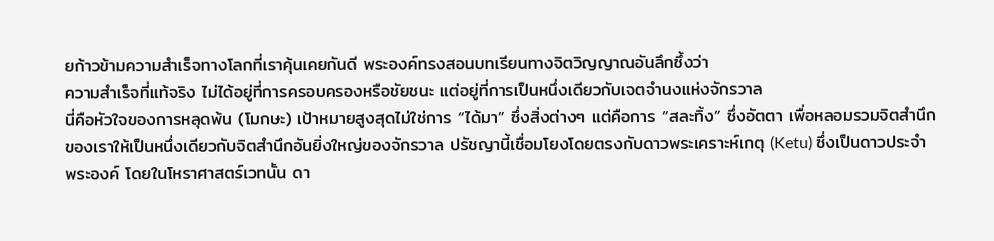ยก้าวข้ามความสำเร็จทางโลกที่เราคุ้นเคยกันดี พระองค์ทรงสอนบทเรียนทางจิตวิญญาณอันลึกซึ้งว่า
ความสำเร็จที่แท้จริง ไม่ได้อยู่ที่การครอบครองหรือชัยชนะ แต่อยู่ที่การเป็นหนึ่งเดียวกับเจตจำนงแห่งจักรวาล
นี่คือหัวใจของการหลุดพ้น (โมกษะ) เป้าหมายสูงสุดไม่ใช่การ “ได้มา” ซึ่งสิ่งต่างๆ แต่คือการ “สละทิ้ง” ซึ่งอัตตา เพื่อหลอมรวมจิตสำนึกของเราให้เป็นหนึ่งเดียวกับจิตสำนึกอันยิ่งใหญ่ของจักรวาล ปรัชญานี้เชื่อมโยงโดยตรงกับดาวพระเคราะห์เกตุ (Ketu) ซึ่งเป็นดาวประจำพระองค์ โดยในโหราศาสตร์เวทนั้น ดา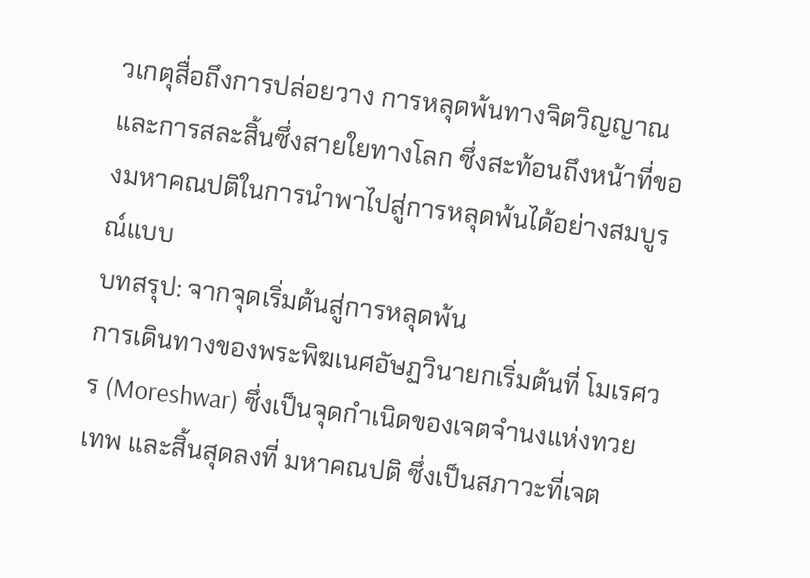วเกตุสื่อถึงการปล่อยวาง การหลุดพ้นทางจิตวิญญาณ และการสละสิ้นซึ่งสายใยทางโลก ซึ่งสะท้อนถึงหน้าที่ของมหาคณปติในการนำพาไปสู่การหลุดพ้นได้อย่างสมบูรณ์แบบ
บทสรุป: จากจุดเริ่มต้นสู่การหลุดพ้น
การเดินทางของพระพิฆเนศอัษฏวินายกเริ่มต้นที่ โมเรศวร (Moreshwar) ซึ่งเป็นจุดกำเนิดของเจตจำนงแห่งทวยเทพ และสิ้นสุดลงที่ มหาคณปติ ซึ่งเป็นสภาวะที่เจต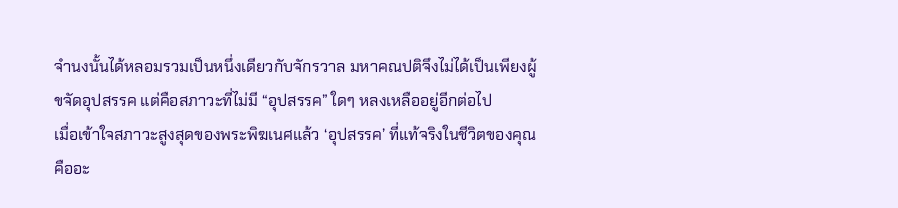จำนงนั้นได้หลอมรวมเป็นหนึ่งเดียวกับจักรวาล มหาคณปติจึงไม่ได้เป็นเพียงผู้ขจัดอุปสรรค แต่คือสภาวะที่ไม่มี “อุปสรรค” ใดๆ หลงเหลืออยู่อีกต่อไป
เมื่อเข้าใจสภาวะสูงสุดของพระพิฆเนศแล้ว ‘อุปสรรค’ ที่แท้จริงในชีวิตของคุณคืออะ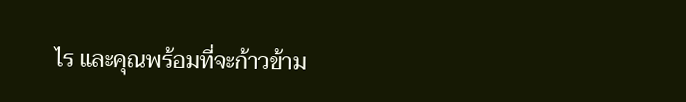ไร และคุณพร้อมที่จะก้าวข้าม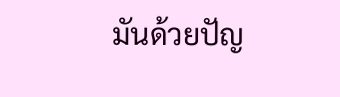มันด้วยปัญ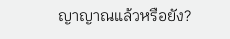ญาญาณแล้วหรือยัง?